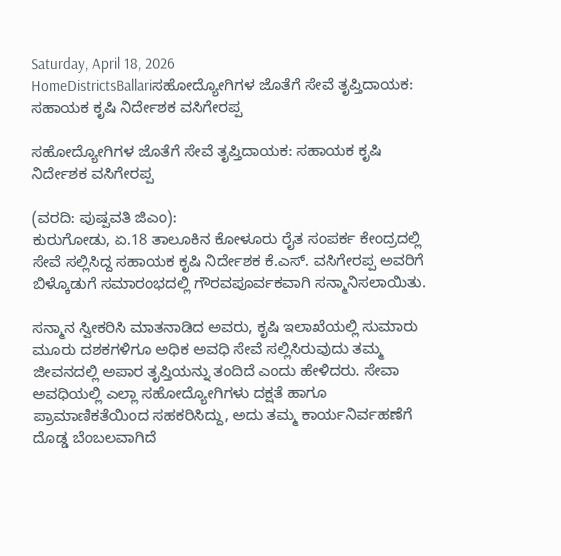Saturday, April 18, 2026
HomeDistrictsBallariಸಹೋದ್ಯೋಗಿಗಳ ಜೊತೆಗೆ ಸೇವೆ ತೃಪ್ತಿದಾಯಕ: ಸಹಾಯಕ ಕೃಷಿ ನಿರ್ದೇಶಕ ವಸಿಗೇರಪ್ಪ

ಸಹೋದ್ಯೋಗಿಗಳ ಜೊತೆಗೆ ಸೇವೆ ತೃಪ್ತಿದಾಯಕ: ಸಹಾಯಕ ಕೃಷಿ ನಿರ್ದೇಶಕ ವಸಿಗೇರಪ್ಪ

(ವರದಿ: ಪುಷ್ಪವತಿ ಜಿಎಂ):
ಕುರುಗೋಡು, ಏ.18 ತಾಲೂಕಿನ ಕೋಳೂರು ರೈತ ಸಂಪರ್ಕ ಕೇಂದ್ರದಲ್ಲಿ ಸೇವೆ ಸಲ್ಲಿಸಿದ್ದ ಸಹಾಯಕ ಕೃಷಿ ನಿರ್ದೇಶಕ ಕೆ.ಎಸ್. ವಸಿಗೇರಪ್ಪ ಅವರಿಗೆ ಬಿಳ್ಕೊಡುಗೆ ಸಮಾರಂಭದಲ್ಲಿ ಗೌರವಪೂರ್ವಕವಾಗಿ ಸನ್ಮಾನಿಸಲಾಯಿತು.

ಸನ್ಮಾನ ಸ್ವೀಕರಿಸಿ ಮಾತನಾಡಿದ ಅವರು, ಕೃಷಿ ಇಲಾಖೆಯಲ್ಲಿ ಸುಮಾರು ಮೂರು ದಶಕಗಳಿಗೂ ಅಧಿಕ ಅವಧಿ ಸೇವೆ ಸಲ್ಲಿಸಿರುವುದು ತಮ್ಮ ಜೀವನದಲ್ಲಿ ಅಪಾರ ತೃಪ್ತಿಯನ್ನು ತಂದಿದೆ ಎಂದು ಹೇಳಿದರು. ಸೇವಾ ಅವಧಿಯಲ್ಲಿ ಎಲ್ಲಾ ಸಹೋದ್ಯೋಗಿಗಳು ದಕ್ಷತೆ ಹಾಗೂ ಪ್ರಾಮಾಣಿಕತೆಯಿಂದ ಸಹಕರಿಸಿದ್ದು, ಅದು ತಮ್ಮ ಕಾರ್ಯನಿರ್ವಹಣೆಗೆ ದೊಡ್ಡ ಬೆಂಬಲವಾಗಿದೆ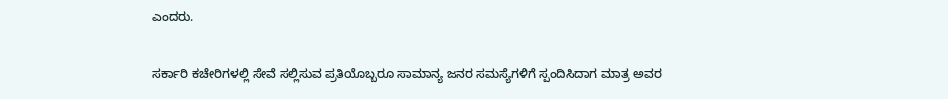ಎಂದರು.

ಸರ್ಕಾರಿ ಕಚೇರಿಗಳಲ್ಲಿ ಸೇವೆ ಸಲ್ಲಿಸುವ ಪ್ರತಿಯೊಬ್ಬರೂ ಸಾಮಾನ್ಯ ಜನರ ಸಮಸ್ಯೆಗಳಿಗೆ ಸ್ಪಂದಿಸಿದಾಗ ಮಾತ್ರ ಅವರ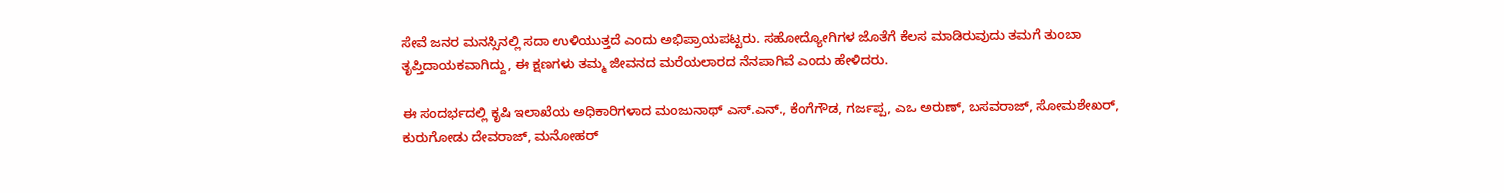ಸೇವೆ ಜನರ ಮನಸ್ಸಿನಲ್ಲಿ ಸದಾ ಉಳಿಯುತ್ತದೆ ಎಂದು ಅಭಿಪ್ರಾಯಪಟ್ಟರು. ಸಹೋದ್ಯೋಗಿಗಳ ಜೊತೆಗೆ ಕೆಲಸ ಮಾಡಿರುವುದು ತಮಗೆ ತುಂಬಾ ತೃಪ್ತಿದಾಯಕವಾಗಿದ್ದು, ಈ ಕ್ಷಣಗಳು ತಮ್ಮ ಜೀವನದ ಮರೆಯಲಾರದ ನೆನಪಾಗಿವೆ ಎಂದು ಹೇಳಿದರು.

ಈ ಸಂದರ್ಭದಲ್ಲಿ ಕೃಷಿ ಇಲಾಖೆಯ ಅಧಿಕಾರಿಗಳಾದ ಮಂಜುನಾಥ್ ಎಸ್.ಎನ್., ಕೆಂಗೆಗೌಡ, ಗರ್ಜಪ್ಪ, ಎಒ ಅರುಣ್, ಬಸವರಾಜ್, ಸೋಮಶೇಖರ್, ಕುರುಗೋಡು ದೇವರಾಜ್, ಮನೋಹರ್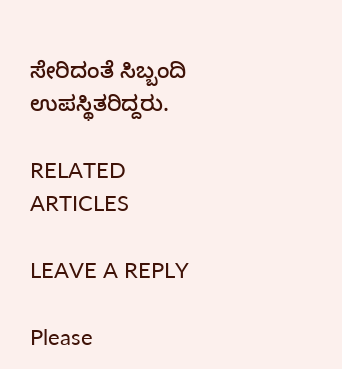ಸೇರಿದಂತೆ ಸಿಬ್ಬಂದಿ ಉಪಸ್ಥಿತರಿದ್ದರು.

RELATED ARTICLES

LEAVE A REPLY

Please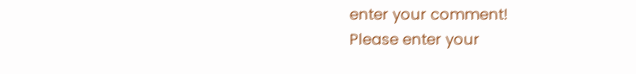enter your comment!
Please enter your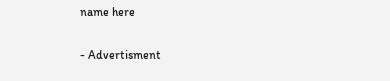name here

- Advertisment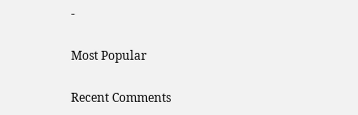-

Most Popular

Recent Comments